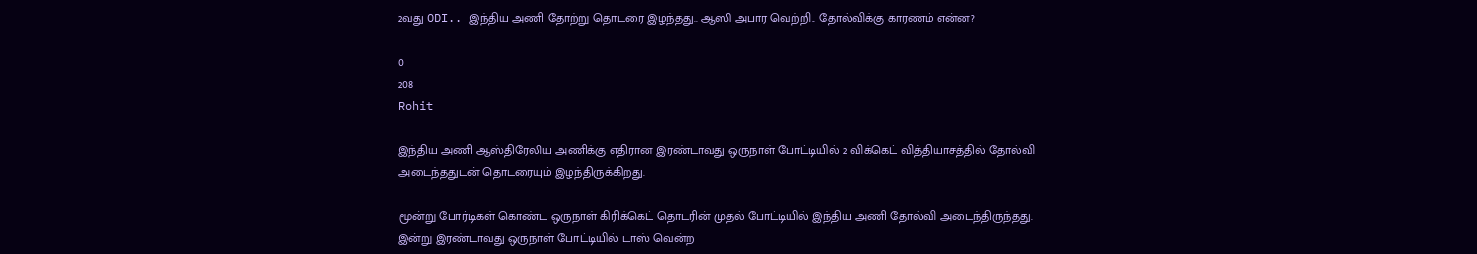2வது ODI.. இந்திய அணி தோற்று தொடரை இழந்தது.. ஆஸி அபார வெற்றி.. தோல்விக்கு காரணம் என்ன?

0
208
Rohit

இந்திய அணி ஆஸ்திரேலிய அணிக்கு எதிரான இரண்டாவது ஒருநாள் போட்டியில் 2 விக்கெட் வித்தியாசத்தில் தோல்வி அடைந்ததுடன் தொடரையும் இழந்திருக்கிறது.

மூன்று போர்டிகள் கொண்ட ஒருநாள் கிரிக்கெட் தொடரின் முதல் போட்டியில் இந்திய அணி தோல்வி அடைந்திருந்தது. இன்று இரண்டாவது ஒருநாள் போட்டியில் டாஸ் வென்ற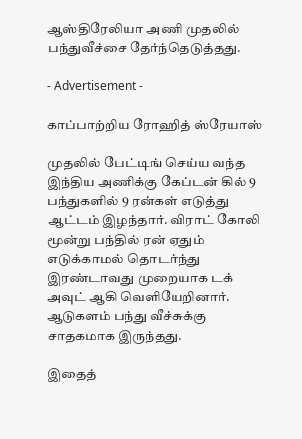ஆஸ்திரேலியா அணி முதலில் பந்துவீச்சை தேர்ந்தெடுத்தது.

- Advertisement -

காப்பாற்றிய ரோஹித் ஸ்ரேயாஸ்

முதலில் பேட்டிங் செய்ய வந்த இந்திய அணிக்கு கேப்டன் கில் 9 பந்துகளில் 9 ரன்கள் எடுத்து ஆட்டம் இழந்தார். விராட் கோலி மூன்று பந்தில் ரன் ஏதும் எடுக்காமல் தொடர்ந்து இரண்டாவது முறையாக டக் அவுட் ஆகி வெளியேறினார். ஆடுகளம் பந்து வீச்சுக்கு சாதகமாக இருந்தது.

இதைத்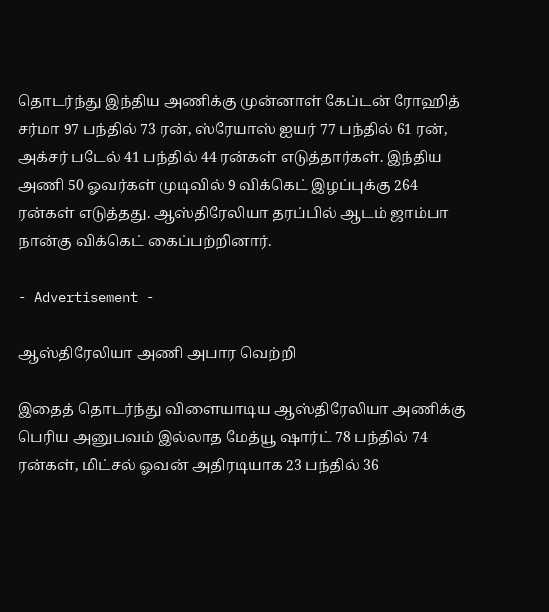தொடர்ந்து இந்திய அணிக்கு முன்னாள் கேப்டன் ரோஹித் சர்மா 97 பந்தில் 73 ரன், ஸ்ரேயாஸ் ஐயர் 77 பந்தில் 61 ரன், அக்சர் படேல் 41 பந்தில் 44 ரன்கள் எடுத்தார்கள். இந்திய அணி 50 ஓவர்கள் முடிவில் 9 விக்கெட் இழப்புக்கு 264 ரன்கள் எடுத்தது. ஆஸ்திரேலியா தரப்பில் ஆடம் ஜாம்பா நான்கு விக்கெட் கைப்பற்றினார்.

- Advertisement -

ஆஸ்திரேலியா அணி அபார வெற்றி

இதைத் தொடர்ந்து விளையாடிய ஆஸ்திரேலியா அணிக்கு பெரிய அனுபவம் இல்லாத மேத்யூ ஷார்ட் 78 பந்தில் 74 ரன்கள், மிட்சல் ஓவன் அதிரடியாக 23 பந்தில் 36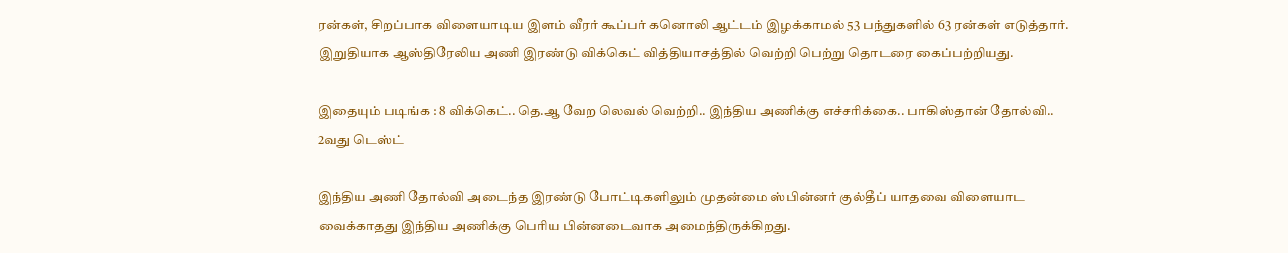ரன்கள், சிறப்பாக விளையாடிய இளம் வீரர் கூப்பர் கனொலி ஆட்டம் இழக்காமல் 53 பந்துகளில் 63 ரன்கள் எடுத்தார். இறுதியாக ஆஸ்திரேலிய அணி இரண்டு விக்கெட் வித்தியாசத்தில் வெற்றி பெற்று தொடரை கைப்பற்றியது.

இதையும் படிங்க : 8 விக்கெட்.. தெ.ஆ வேற லெவல் வெற்றி.. இந்திய அணிக்கு எச்சரிக்கை.. பாகிஸ்தான் தோல்வி.. 2வது டெஸ்ட்

இந்திய அணி தோல்வி அடைந்த இரண்டு போட்டிகளிலும் முதன்மை ஸ்பின்னர் குல்தீப் யாதவை விளையாட வைக்காதது இந்திய அணிக்கு பெரிய பின்னடைவாக அமைந்திருக்கிறது.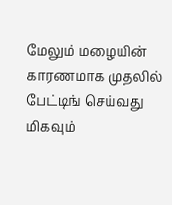மேலும் மழையின் காரணமாக முதலில் பேட்டிங் செய்வது மிகவும்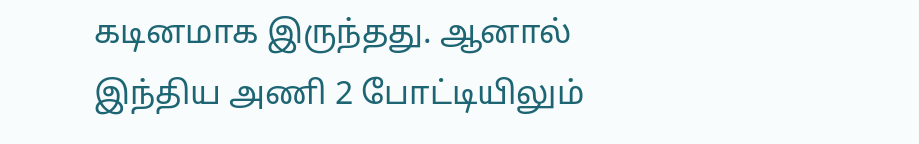கடினமாக இருந்தது. ஆனால் இந்திய அணி 2 போட்டியிலும்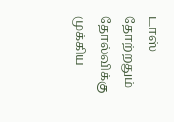டாஸ் தோற்றதும் தோல்விக்கு முக்கிய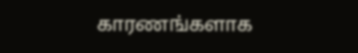காரணங்களாக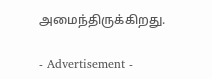அமைந்திருக்கிறது.

- Advertisement -